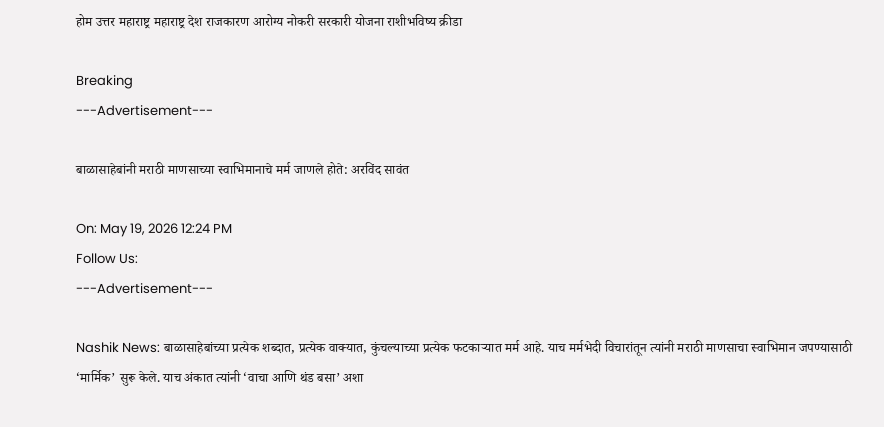होम उत्तर महाराष्ट्र महाराष्ट्र देश राजकारण आरोग्य नोकरी सरकारी योजना राशीभविष्य क्रीडा

Breaking
---Advertisement---

बाळासाहेबांनी मराठी माणसाच्या स्वाभिमानाचे मर्म जाणले होते: अरविंद सावंत

On: May 19, 2026 12:24 PM
Follow Us:
---Advertisement---

Nashik News: बाळासाहेबांच्या प्रत्येक शब्दात, प्रत्येक वाक्यात, कुंचल्याच्या प्रत्येक फटकाऱ्यात मर्म आहे. याच मर्मभेदी विचारांतून त्यांनी मराठी माणसाचा स्वाभिमान जपण्यासाठी ‘मार्मिक’ सुरू केले. याच अंकात त्यांनी ‘वाचा आणि थंड बसा’ अशा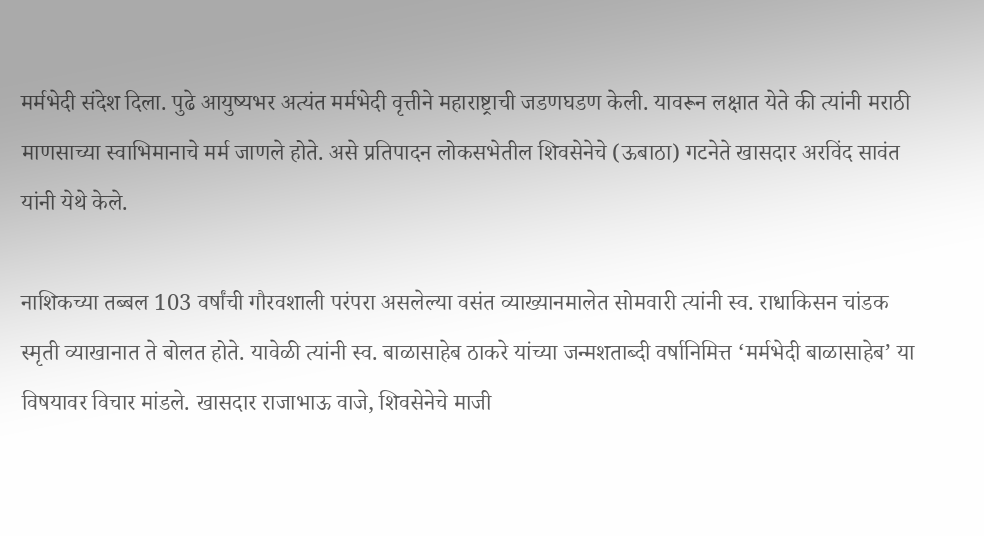मर्मभेदी संदेश दिला. पुढे आयुष्यभर अत्यंत मर्मभेदी वृत्तीने महाराष्ट्राची जडणघडण केली. यावरून लक्षात येते की त्यांनी मराठी माणसाच्या स्वाभिमानाचे मर्म जाणले होते. असे प्रतिपादन लोकसभेतील शिवसेनेचे (ऊबाठा) गटनेते खासदार अरविंद सावंत यांनी येथे केले.

नाशिकच्या तब्बल 103 वर्षांची गौरवशाली परंपरा असलेल्या वसंत व्याख्यानमालेत सोमवारी त्यांनी स्व. राधाकिसन चांडक स्मृती व्याखानात ते बोलत होते. यावेळी त्यांनी स्व. बाळासाहेब ठाकरे यांच्या जन्मशताब्दी वर्षानिमित्त ‘मर्मभेदी बाळासाहेब’ या विषयावर विचार मांडले. खासदार राजाभाऊ वाजे, शिवसेनेचे माजी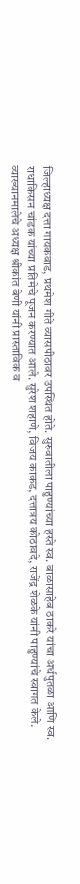जिल्हाध्यक्ष दत्ता गायकवाड, प्रथमेश गीते व्यासपीठावर उपस्थित होते. सुरुवातीला पाहुण्यांच्या हस्ते स्व. बाळासाहेब ठाकरे यांचा अर्धपुतळा आणि स्व. राधाकिसन चांडक यांच्या प्रतिमेचे पूजन करण्यात आले. सुरेश शहाणे, विजय काकड, दत्तात्रय कोठावदे, राजेंद्र शेळके यांनी पाहुण्यांचे स्वागत केले. व्याख्यानमालेचे अध्यक्ष श्रीकांत बेणी यांनी प्रास्ताविक व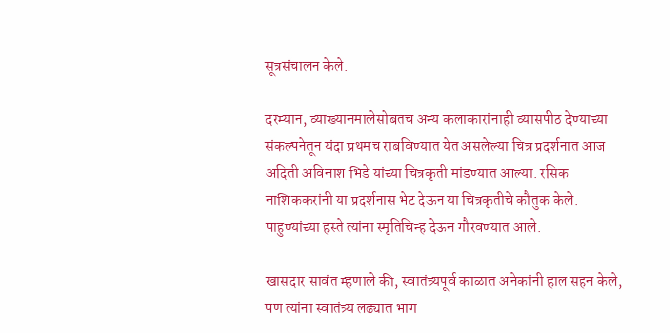सूत्रसंचालन केले.

दरम्यान, व्याख्यानमालेसोबतच अन्य कलाकारांनाही व्यासपीठ देण्याच्या संकल्पनेतून यंदा प्रथमच राबविण्यात येत असलेल्या चित्र प्रदर्शनात आज अदिती अविनाश भिडे यांच्या चित्रकृती मांडण्यात आल्या. रसिक नाशिककरांनी या प्रदर्शनास भेट देऊन या चित्रकृतीचे कौतुक केले. पाहुण्यांच्या हस्ते त्यांना स्मृतिचिन्ह देऊन गौरवण्यात आले.

खासदार सावंत म्हणाले की, स्वातंत्र्यपूर्व काळात अनेकांनी हाल सहन केले, पण त्यांना स्वातंत्र्य लढ्यात भाग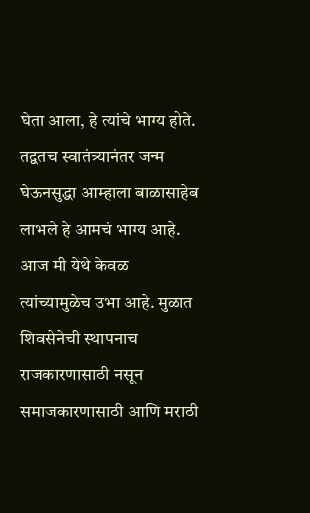घेता आला, हे त्यांचे भाग्य होते. तद्वतच स्वातंत्र्यानंतर जन्म घेऊनसुद्धा आम्हाला बाळासाहेब लाभले हे आमचं भाग्य आहे. आज मी येथे केवळ त्यांच्यामुळेच उभा आहे. मुळात शिवसेनेची स्थापनाच राजकारणासाठी नसून समाजकारणासाठी आणि मराठी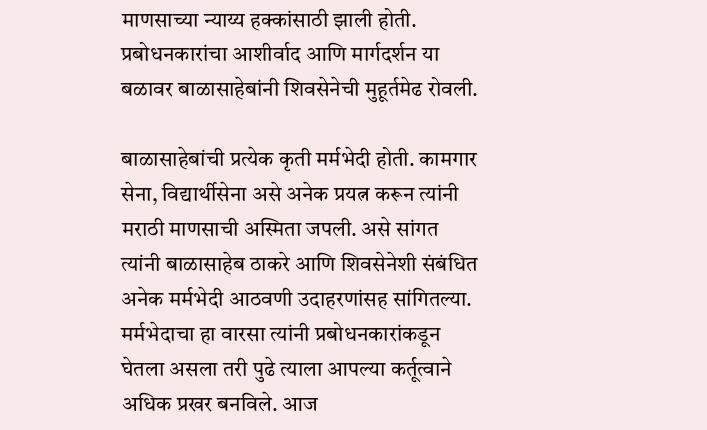माणसाच्या न्याय्य हक्कांसाठी झाली होती. प्रबोधनकारांचा आशीर्वाद आणि मार्गदर्शन या बळावर बाळासाहेबांनी शिवसेनेची मुहूर्तमेढ रोवली.

बाळासाहेबांची प्रत्येक कृती मर्मभेदी होती. कामगार सेना, विद्यार्थीसेना असे अनेक प्रयत्न करून त्यांनी मराठी माणसाची अस्मिता जपली. असे सांगत त्यांनी बाळासाहेब ठाकरे आणि शिवसेनेशी संबंधित अनेक मर्मभेदी आठवणी उदाहरणांसह सांगितल्या. मर्मभेदाचा हा वारसा त्यांनी प्रबोधनकारांकडून घेतला असला तरी पुढे त्याला आपल्या कर्तूत्वाने अधिक प्रखर बनविले. आज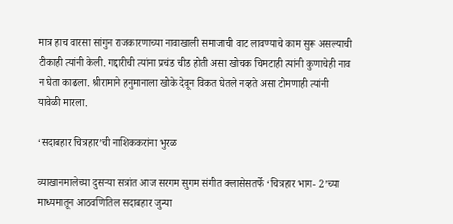मात्र हाच वारसा सांगुन राजकारणाच्या नावाखाली समाजाची वाट लावण्याचे काम सुरू असल्याची टीकाही त्यांनी केली. गद्दारीची त्यांना प्रचंड चीड होती असा खोचक चिमटाही त्यांनी कुणाचेही नाव न घेता काढला. श्रीरामाने हनुमानाला खोके देवून विकत घेतले नव्हते असा टोमणाही त्यांनी यावेळी मारला.

‘सदाबहार चित्रहार’ची नाशिककरांना भुरळ

व्याखानमालेच्या दुसऱ्या सत्रांत आज सरगम सुगम संगीत क्लासेसतर्फे ‘चित्रहार भाग- 2’च्या माध्यमातून आठवणितिल सदाबहार जुन्या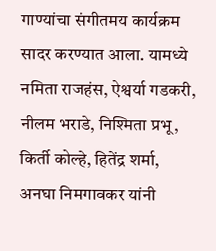गाण्यांचा संगीतमय कार्यक्रम सादर करण्यात आला. यामध्ये नमिता राजहंस, ऐश्वर्या गडकरी, नीलम भराडे, निश्मिता प्रभू, किर्ती कोल्हे, हितेंद्र शर्मा, अनघा निमगावकर यांनी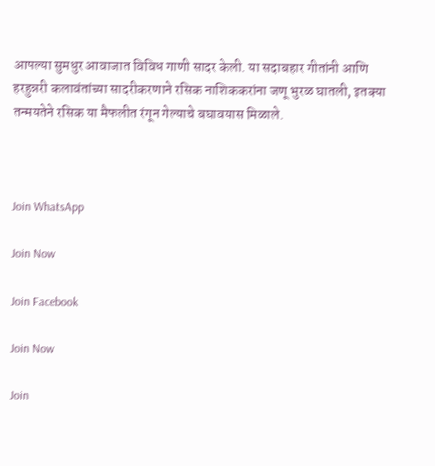आपल्या सुमधुर आवाजात विविध गाणी सादर केली. या सदाबहार गीतांनी आणि हरहुन्नरी कलावंतांच्या सादरीकरणाने रसिक नाशिककरांना जणू भुरळ घातली, इतक्या तन्मयतेने रसिक या मैफलीत रंगून गेल्याचे बघावयास मिळाले.



Join WhatsApp

Join Now

Join Facebook

Join Now

Join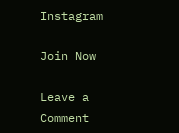Instagram

Join Now

Leave a Comment